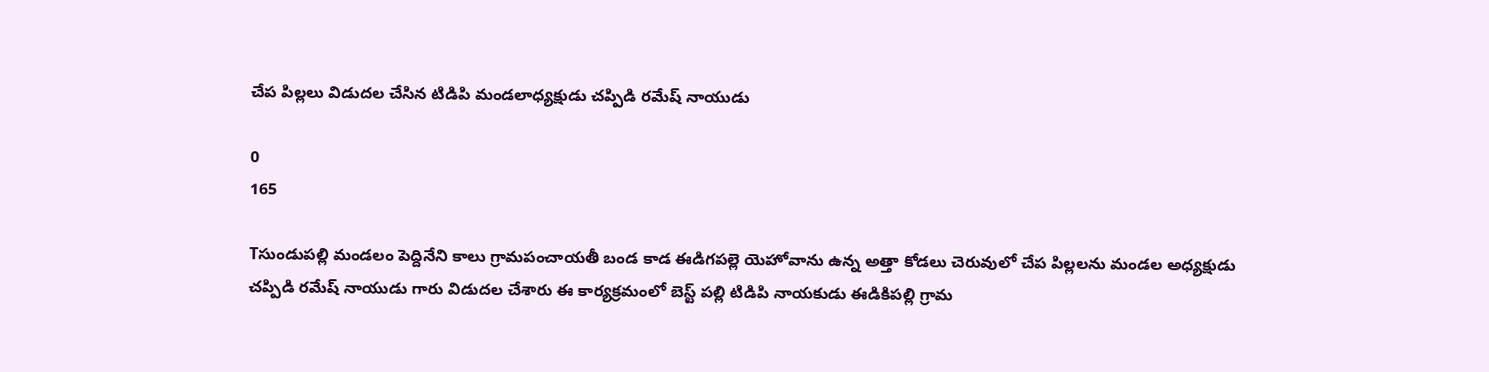చేప పిల్లలు విడుదల చేసిన టిడిపి మండలాధ్యక్షుడు చప్పిడి రమేష్ నాయుడు

0
165

Tసుండుపల్లి మండలం పెద్దినేని కాలు గ్రామపంచాయతీ బండ కాడ ఈడిగపల్లె యెహోవాను ఉన్న అత్తా కోడలు చెరువులో చేప పిల్లలను మండల అధ్యక్షుడు చప్పిడి రమేష్ నాయుడు గారు విడుదల చేశారు ఈ కార్యక్రమంలో బెస్ట్ పల్లి టిడిపి నాయకుడు ఈడికిపల్లి గ్రామ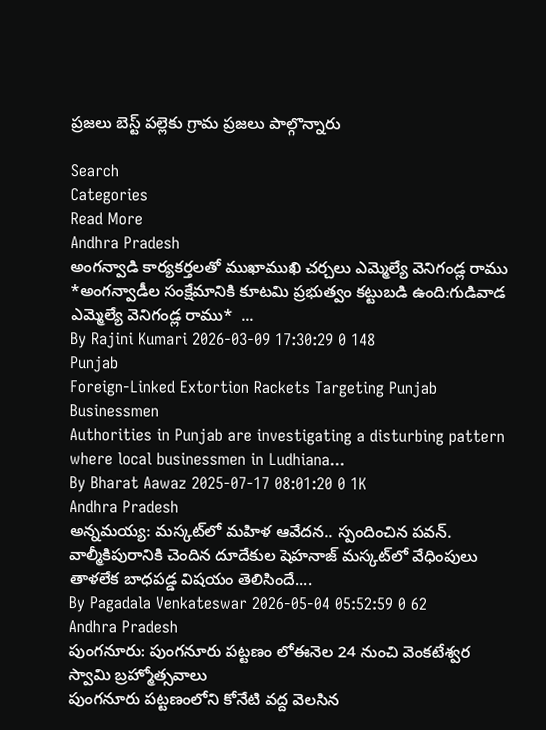ప్రజలు బెస్ట్ పల్లెకు గ్రామ ప్రజలు పాల్గొన్నారు

Search
Categories
Read More
Andhra Pradesh
అంగన్వాడి కార్యకర్తలతో ముఖాముఖి చర్చలు ఎమ్మెల్యే వెనిగండ్ల రాము
*అంగన్వాడీల సంక్షేమానికి కూటమి ప్రభుత్వం కట్టుబడి ఉంది:గుడివాడ ఎమ్మెల్యే వెనిగండ్ల రాము*  ...
By Rajini Kumari 2026-03-09 17:30:29 0 148
Punjab
Foreign-Linked Extortion Rackets Targeting Punjab Businessmen
Authorities in Punjab are investigating a disturbing pattern where local businessmen in Ludhiana...
By Bharat Aawaz 2025-07-17 08:01:20 0 1K
Andhra Pradesh
అన్నమయ్య: మస్కట్‌లో మహిళ ఆవేదన.. స్పందించిన పవన్.
వాల్మీకిపురానికి చెందిన దూదేకుల షెహనాజ్ మస్కట్‌లో వేధింపులు తాళలేక బాధపడ్డ విషయం తెలిసిందే....
By Pagadala Venkateswar 2026-05-04 05:52:59 0 62
Andhra Pradesh
పుంగనూరు: పుంగనూరు పట్టణం లోఈనెల 24 నుంచి వెంకటేశ్వర స్వామి బ్రహ్మోత్సవాలు
పుంగనూరు పట్టణంలోని కోనేటి వద్ద వెలసిన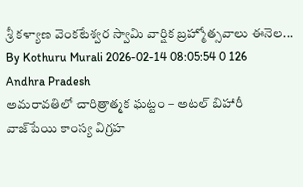శ్రీ కళ్యాణ వెంకటేశ్వర స్వామి వార్షిక బ్రహ్మోత్సవాలు ఈనెల...
By Kothuru Murali 2026-02-14 08:05:54 0 126
Andhra Pradesh
అమరావతిలో చారిత్రాత్మక ఘట్టం – అటల్ బిహారీ వాజ్‌పేయి కాంస్య విగ్రహ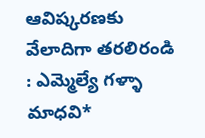ఆవిష్కరణకు వేలాదిగా తరలిరండి : ఎమ్మెల్యే గళ్ళా మాధవి*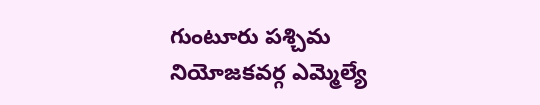గుంటూరు పశ్చిమ నియోజకవర్గ ఎమ్మెల్యే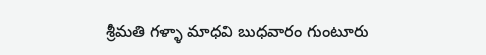శ్రీమతి గళ్ళా మాధవి బుధవారం గుంటూరు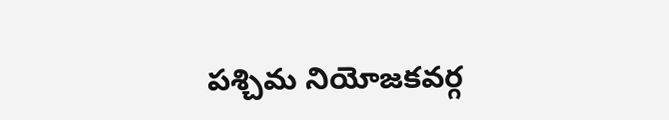పశ్చిమ నియోజకవర్గ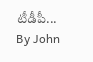టీడీపీ...
By John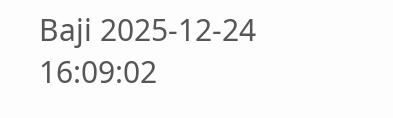Baji 2025-12-24 16:09:02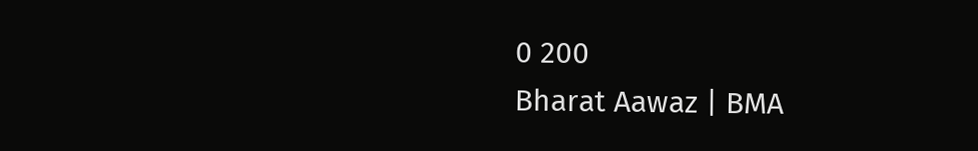0 200
Bharat Aawaz | BMA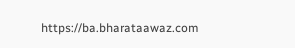https://ba.bharataawaz.com